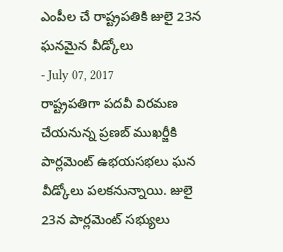ఎంపీల చే రాష్ట్రపతికి జులై 23న ఘనమైన వీడ్కోలు
- July 07, 2017
రాష్ట్రపతిగా పదవీ విరమణ చేయనున్న ప్రణబ్ ముఖర్జీకి పార్లమెంట్ ఉభయసభలు ఘన వీడ్కోలు పలకనున్నాయి. జులై 23న పార్లమెంట్ సభ్యులు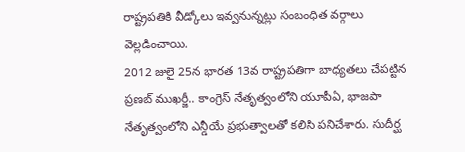రాష్ట్రపతికి వీడ్కోలు ఇవ్వనున్నట్లు సంబంధిత వర్గాలు వెల్లడించాయి.
2012 జులై 25న భారత 13వ రాష్ట్రపతిగా బాధ్యతలు చేపట్టిన ప్రణబ్ ముఖర్జీ.. కాంగ్రెస్ నేతృత్వంలోని యూపీఏ, భాజపా నేతృత్వంలోని ఎన్డీయే ప్రభుత్వాలతో కలిసి పనిచేశారు. సుదీర్ఘ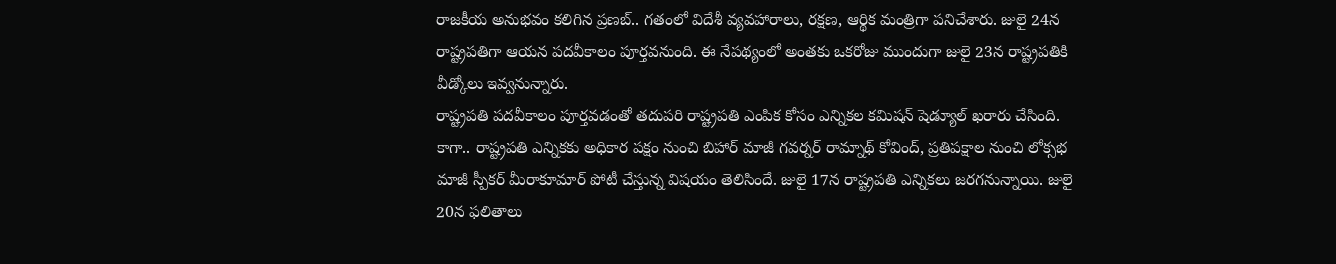రాజకీయ అనుభవం కలిగిన ప్రణబ్.. గతంలో విదేశీ వ్యవహారాలు, రక్షణ, ఆర్థిక మంత్రిగా పనిచేశారు. జులై 24న రాష్ట్రపతిగా ఆయన పదవీకాలం పూర్తవనుంది. ఈ నేపథ్యంలో అంతకు ఒకరోజు ముందుగా జులై 23న రాష్ట్రపతికి వీడ్కోలు ఇవ్వనున్నారు.
రాష్ట్రపతి పదవీకాలం పూర్తవడంతో తదుపరి రాష్ట్రపతి ఎంపిక కోసం ఎన్నికల కమిషన్ షెడ్యూల్ ఖరారు చేసింది. కాగా.. రాష్ట్రపతి ఎన్నికకు అధికార పక్షం నుంచి బిహార్ మాజీ గవర్నర్ రామ్నాథ్ కోవింద్, ప్రతిపక్షాల నుంచి లోక్సభ మాజీ స్పీకర్ మీరాకూమార్ పోటీ చేస్తున్న విషయం తెలిసిందే. జులై 17న రాష్ట్రపతి ఎన్నికలు జరగనున్నాయి. జులై 20న ఫలితాలు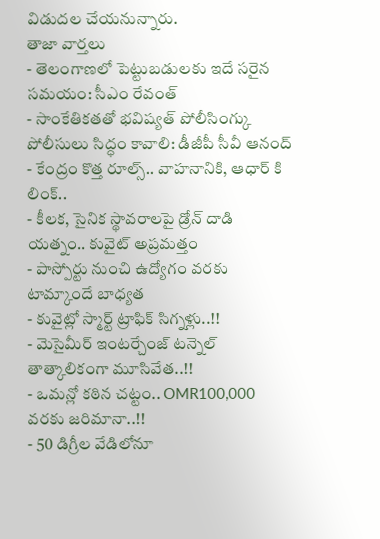విడుదల చేయనున్నారు.
తాజా వార్తలు
- తెలంగాణలో పెట్టుబడులకు ఇదే సరైన సమయం: సీఎం రేవంత్
- సాంకేతికతతో భవిష్యత్ పోలీసింగ్కు పోలీసులు సిద్ధం కావాలి: డీజీపీ సీవీ ఆనంద్
- కేంద్రం కొత్త రూల్స్.. వాహనానికి, ఆధార్ కి లింక్..
- కీలక, సైనిక స్థావరాలపై డ్రోన్ దాడి యత్నం.. కువైట్ అప్రమత్తం
- పాస్పోర్టు నుంచి ఉద్యోగం వరకు టామ్కాందే బాధ్యత
- కువైట్లో స్మార్ట్ ట్రాఫిక్ సిగ్నళ్లు..!!
- మెసైమీర్ ఇంటర్చేంజ్ టన్నెల్ తాత్కాలికంగా మూసివేత..!!
- ఒమన్లో కఠిన చట్టం.. OMR100,000 వరకు జరిమానా..!!
- 50 డిగ్రీల వేడిలోనూ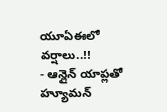యూఏఈలో వర్షాలు..!!
- ఆన్లైన్ యాప్లతో హ్యూమన్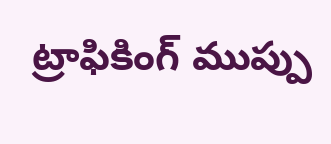ట్రాఫికింగ్ ముప్పు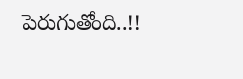పెరుగుతోంది..!!